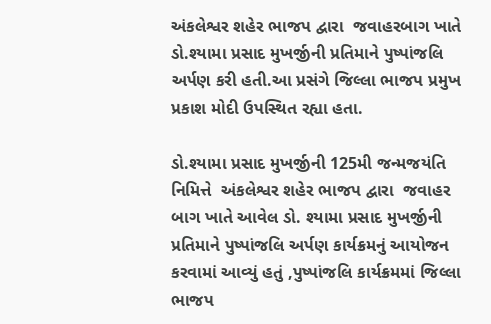અંકલેશ્વર શહેર ભાજપ દ્વારા  જવાહરબાગ ખાતે ડો.શ્યામા પ્રસાદ મુખર્જીની પ્રતિમાને પુષ્પાંજલિ અર્પણ કરી હતી.આ પ્રસંગે જિલ્લા ભાજપ પ્રમુખ પ્રકાશ મોદી ઉપસ્થિત રહ્યા હતા.

ડો.શ્યામા પ્રસાદ મુખર્જીની 125મી જન્મજયંતિ નિમિત્તે  અંકલેશ્વર શહેર ભાજપ દ્વારા  જવાહર બાગ ખાતે આવેલ ડો. શ્યામા પ્રસાદ મુખર્જીની પ્રતિમાને પુષ્પાંજલિ અર્પણ કાર્યક્રમનું આયોજન કરવામાં આવ્યું હતું ,પુષ્પાંજલિ કાર્યક્રમમાં જિલ્લા ભાજપ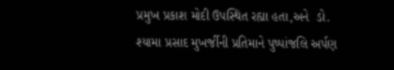પ્રમુખ પ્રકાશ મોદી ઉપસ્થિત રહ્યા હતા,અને  ડો. શ્યામા પ્રસાદ મુખર્જીની પ્રતિમાને પુષ્પાંજલિ અર્પણ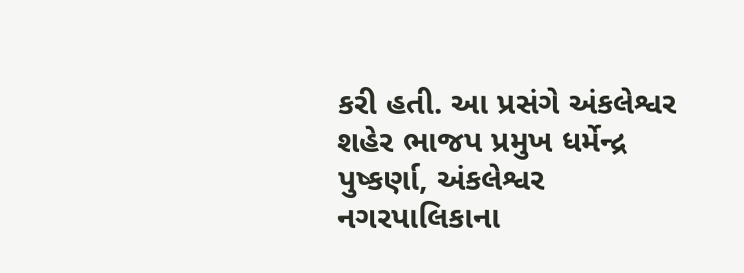કરી હતી. આ પ્રસંગે અંકલેશ્વર શહેર ભાજપ પ્રમુખ ધર્મેન્દ્ર પુષ્કર્ણા, અંકલેશ્વર નગરપાલિકાના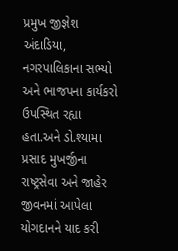પ્રમુખ જીજ્ઞેશ અંદાડિયા, નગરપાલિકાના સભ્યો અને ભાજપના કાર્યકરો ઉપસ્થિત રહ્યા હતા.અને ડો.શ્યામા પ્રસાદ મુખર્જીના રાષ્ટ્રસેવા અને જાહેર જીવનમાં આપેલા યોગદાનને યાદ કરી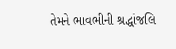તેમને ભાવભીની શ્રદ્ધાંજલિ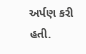અર્પણ કરી હતી.